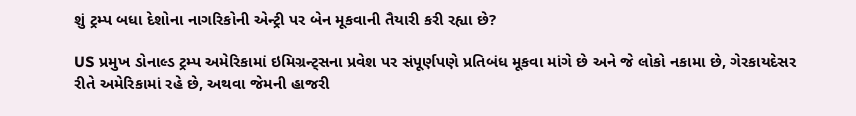શું ટ્રમ્પ બધા દેશોના નાગરિકોની એન્ટ્રી પર બેન મૂકવાની તૈયારી કરી રહ્યા છે?

US પ્રમુખ ડોનાલ્ડ ટ્રમ્પ અમેરિકામાં ઇમિગ્રન્ટ્સના પ્રવેશ પર સંપૂર્ણપણે પ્રતિબંધ મૂકવા માંગે છે અને જે લોકો નકામા છે, ગેરકાયદેસર રીતે અમેરિકામાં રહે છે, અથવા જેમની હાજરી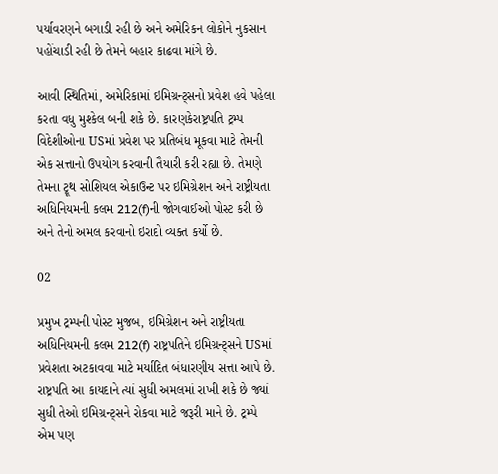પર્યાવરણને બગાડી રહી છે અને અમેરિકન લોકોને નુકસાન પહોંચાડી રહી છે તેમને બહાર કાઢવા માંગે છે.

આવી સ્થિતિમાં, અમેરિકામાં ઇમિગ્રન્ટ્સનો પ્રવેશ હવે પહેલા કરતા વધુ મુશ્કેલ બની શકે છે. કારણકેરાષ્ટ્રપતિ ટ્રમ્પ વિદેશીઓના USમાં પ્રવેશ પર પ્રતિબંધ મૂકવા માટે તેમની એક સત્તાનો ઉપયોગ કરવાની તૈયારી કરી રહ્યા છે. તેમણે તેમના ટ્રૂથ સોશિયલ એકાઉન્ટ પર ઇમિગ્રેશન અને રાષ્ટ્રીયતા અધિનિયમની કલમ 212(f)ની જોગવાઈઓ પોસ્ટ કરી છે અને તેનો અમલ કરવાનો ઇરાદો વ્યક્ત કર્યો છે.

02

પ્રમુખ ટ્રમ્પની પોસ્ટ મુજબ, ઇમિગ્રેશન અને રાષ્ટ્રીયતા અધિનિયમની કલમ 212(f) રાષ્ટ્રપતિને ઇમિગ્રન્ટ્સને USમાં પ્રવેશતા અટકાવવા માટે મર્યાદિત બંધારણીય સત્તા આપે છે. રાષ્ટ્રપતિ આ કાયદાને ત્યાં સુધી અમલમાં રાખી શકે છે જ્યાં સુધી તેઓ ઇમિગ્રન્ટ્સને રોકવા માટે જરૂરી માને છે. ટ્રમ્પે એમ પણ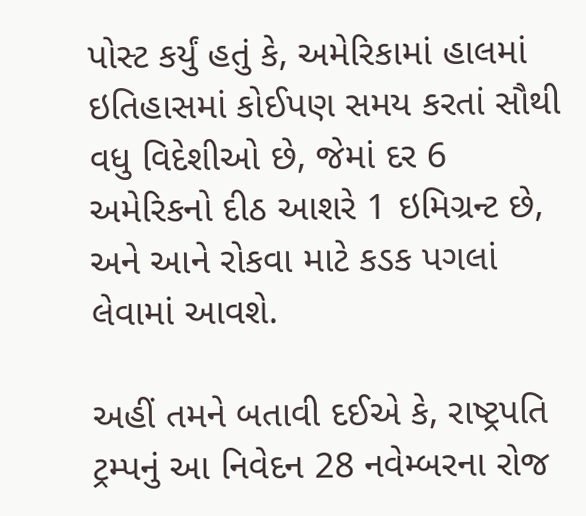પોસ્ટ કર્યું હતું કે, અમેરિકામાં હાલમાં ઇતિહાસમાં કોઈપણ સમય કરતાં સૌથી વધુ વિદેશીઓ છે, જેમાં દર 6 અમેરિકનો દીઠ આશરે 1 ઇમિગ્રન્ટ છે, અને આને રોકવા માટે કડક પગલાં લેવામાં આવશે.

અહીં તમને બતાવી દઈએ કે, રાષ્ટ્રપતિ ટ્રમ્પનું આ નિવેદન 28 નવેમ્બરના રોજ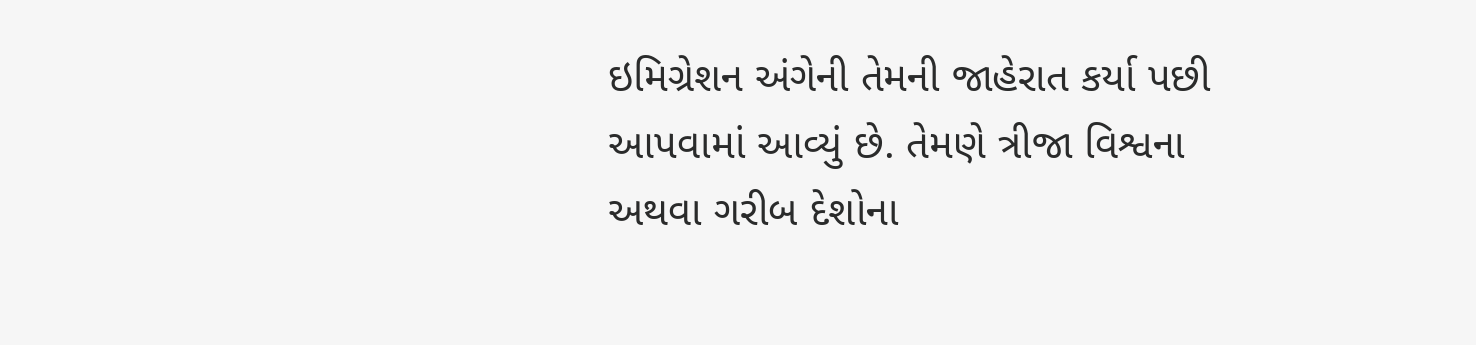ઇમિગ્રેશન અંગેની તેમની જાહેરાત કર્યા પછી આપવામાં આવ્યું છે. તેમણે ત્રીજા વિશ્વના અથવા ગરીબ દેશોના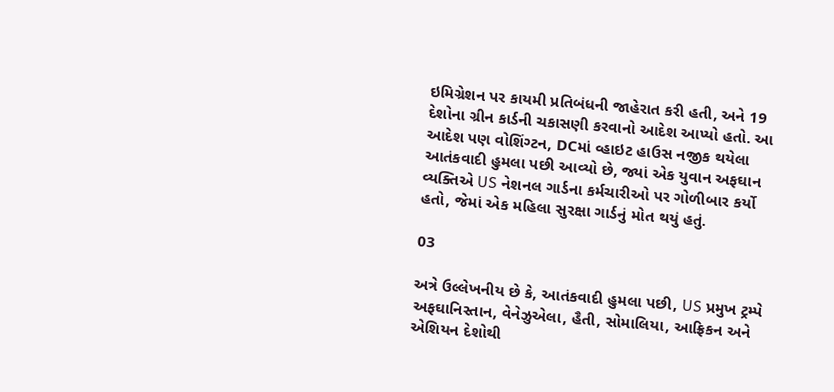ઇમિગ્રેશન પર કાયમી પ્રતિબંધની જાહેરાત કરી હતી, અને 19 દેશોના ગ્રીન કાર્ડની ચકાસણી કરવાનો આદેશ આપ્યો હતો. આ આદેશ પણ વોશિંગ્ટન, DCમાં વ્હાઇટ હાઉસ નજીક થયેલા આતંકવાદી હુમલા પછી આવ્યો છે, જ્યાં એક યુવાન અફઘાન વ્યક્તિએ US નેશનલ ગાર્ડના કર્મચારીઓ પર ગોળીબાર કર્યો હતો, જેમાં એક મહિલા સુરક્ષા ગાર્ડનું મોત થયું હતું.

03

અત્રે ઉલ્લેખનીય છે કે, આતંકવાદી હુમલા પછી, US પ્રમુખ ટ્રમ્પે અફઘાનિસ્તાન, વેનેઝુએલા, હૈતી, સોમાલિયા, આફ્રિકન અને એશિયન દેશોથી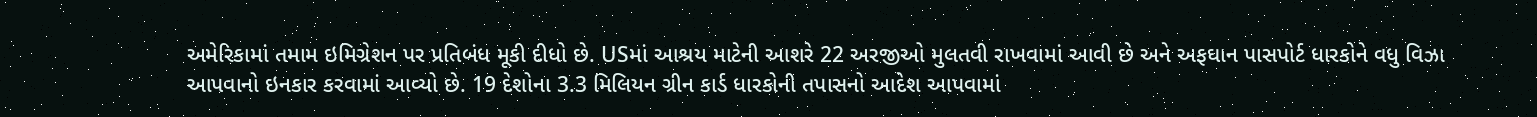અમેરિકામાં તમામ ઇમિગ્રેશન પર પ્રતિબંધ મૂકી દીધો છે. USમાં આશ્રય માટેની આશરે 22 અરજીઓ મુલતવી રાખવામાં આવી છે અને અફઘાન પાસપોર્ટ ધારકોને વધુ વિઝા આપવાનો ઇનકાર કરવામાં આવ્યો છે. 19 દેશોના 3.3 મિલિયન ગ્રીન કાર્ડ ધારકોની તપાસનો આદેશ આપવામાં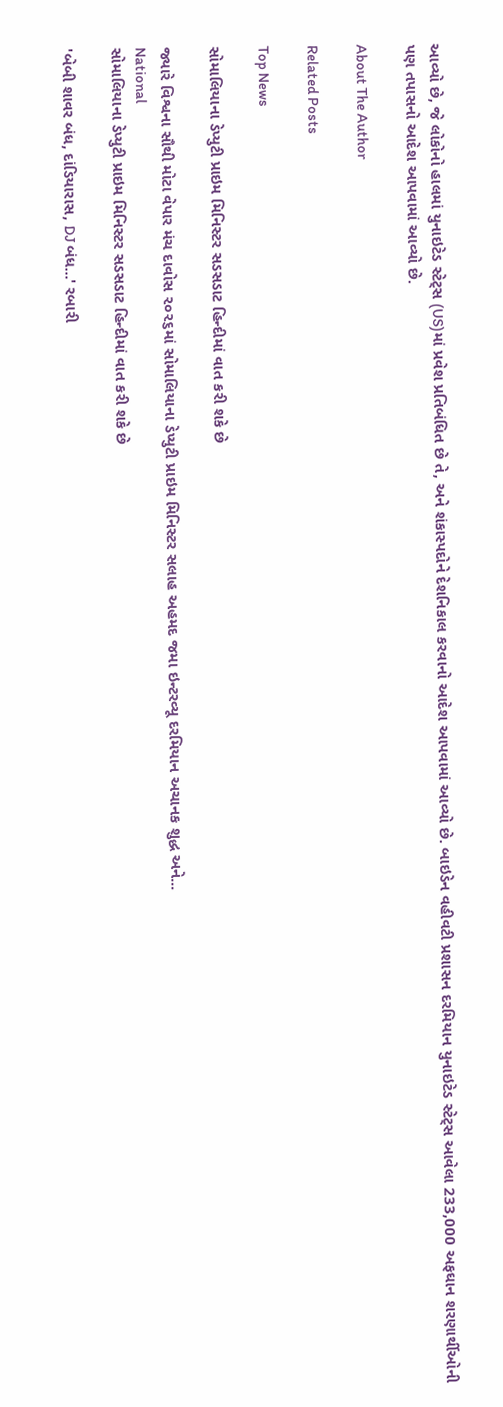આવ્યો છે, જે લોકોનો હાલમાં યુનાઇટેડ સ્ટેટ્સ (US)માં પ્રવેશ પ્રતિબંધિત છે તે, અને શંકાસ્પદોને દેશનિકાલ કરવાનો આદેશ આપવામાં આવ્યો છે. બાઇડેન વહીવટી પ્રશાસન દરમિયાન યુનાઇટેડ સ્ટેટ્સ આવેલા 233,000 અફઘાન શરણાર્થીઓની પણ તપાસનો આદેશ આપવામાં આવ્યો છે.

About The Author

Related Posts

Top News

સોમાલિયાના ડેપ્યુટી પ્રાઇમ મિનિસ્ટર સડસડાટ હિન્દીમાં વાત કરી શકે છે

જ્યારે વિશ્વના સૌથી મોટા વેપાર મંચ દાવોસ ૨૦૨૬માં સોમાલિયાના ડેપ્યુટી પ્રાઇમ મિનિસ્ટર સલાહ અહમદ જમા ઇન્ટરવ્યૂ દરમિયાન અચાનક શુદ્ધ અને...
National
સોમાલિયાના ડેપ્યુટી પ્રાઇમ મિનિસ્ટર સડસડાટ હિન્દીમાં વાત કરી શકે છે

'બેબી શાવર બંધ, દાંડિયારાસ, DJ બંધ...' રબારી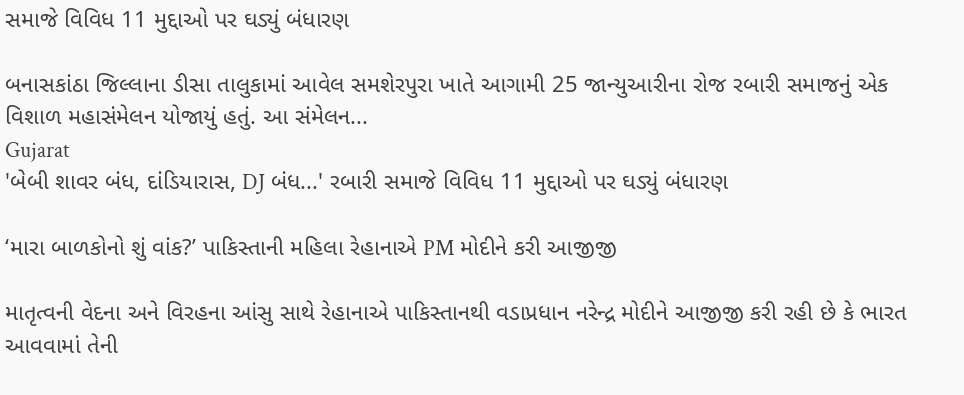સમાજે વિવિધ 11 મુદ્દાઓ પર ઘડ્યું બંધારણ

બનાસકાંઠા જિલ્લાના ડીસા તાલુકામાં આવેલ સમશેરપુરા ખાતે આગામી 25 જાન્યુઆરીના રોજ રબારી સમાજનું એક વિશાળ મહાસંમેલન યોજાયું હતું. આ સંમેલન...
Gujarat
'બેબી શાવર બંધ, દાંડિયારાસ, DJ બંધ...' રબારી સમાજે વિવિધ 11 મુદ્દાઓ પર ઘડ્યું બંધારણ

‘મારા બાળકોનો શું વાંક?’ પાકિસ્તાની મહિલા રેહાનાએ PM મોદીને કરી આજીજી

માતૃત્વની વેદના અને વિરહના આંસુ સાથે રેહાનાએ પાકિસ્તાનથી વડાપ્રધાન નરેન્દ્ર મોદીને આજીજી કરી રહી છે કે ભારત આવવામાં તેની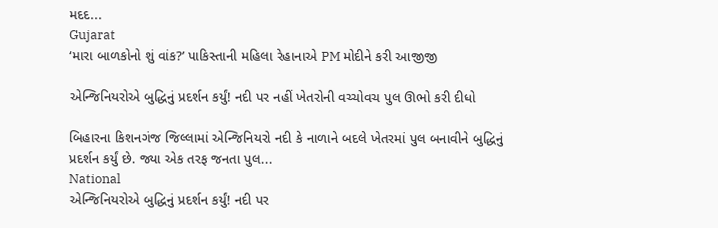મદદ...
Gujarat
‘મારા બાળકોનો શું વાંક?’ પાકિસ્તાની મહિલા રેહાનાએ PM મોદીને કરી આજીજી

એન્જિનિયરોએ બુદ્ધિનું પ્રદર્શન કર્યું! નદી પર નહીં ખેતરોની વચ્ચોવચ પુલ ઊભો કરી દીધો

બિહારના કિશનગંજ જિલ્લામાં એન્જિનિયરો નદી કે નાળાને બદલે ખેતરમાં પુલ બનાવીને બુદ્ધિનું પ્રદર્શન કર્યું છે. જ્યા એક તરફ જનતા પુલ...
National
એન્જિનિયરોએ બુદ્ધિનું પ્રદર્શન કર્યું! નદી પર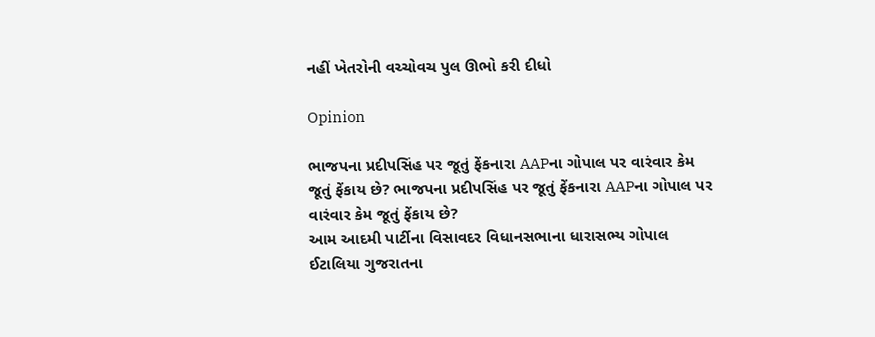નહીં ખેતરોની વચ્ચોવચ પુલ ઊભો કરી દીધો

Opinion

ભાજપના પ્રદીપસિંહ પર જૂતું ફેંકનારા AAPના ગોપાલ પર વારંવાર કેમ જૂતું ફેંકાય છે? ભાજપના પ્રદીપસિંહ પર જૂતું ફેંકનારા AAPના ગોપાલ પર વારંવાર કેમ જૂતું ફેંકાય છે?
આમ આદમી પાર્ટીના વિસાવદર વિધાનસભાના ધારાસભ્ય ગોપાલ ઈટાલિયા ગુજરાતના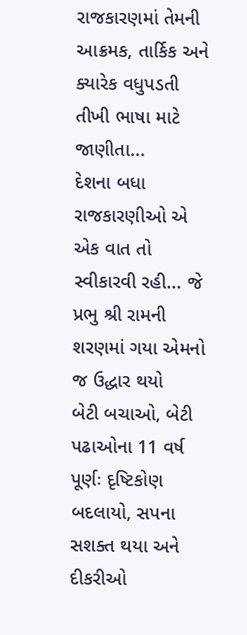રાજકારણમાં તેમની આક્રમક, તાર્કિક અને ક્યારેક વધુપડતી તીખી ભાષા માટે જાણીતા...
દેશના બધા રાજકારણીઓ એ એક વાત તો સ્વીકારવી રહી... જે પ્રભુ શ્રી રામની શરણમાં ગયા એમનો જ ઉદ્ધાર થયો
બેટી બચાઓ, બેટી પઢાઓના 11 વર્ષ પૂર્ણઃ દૃષ્ટિકોણ બદલાયો, સપના સશક્ત થયા અને દીકરીઓ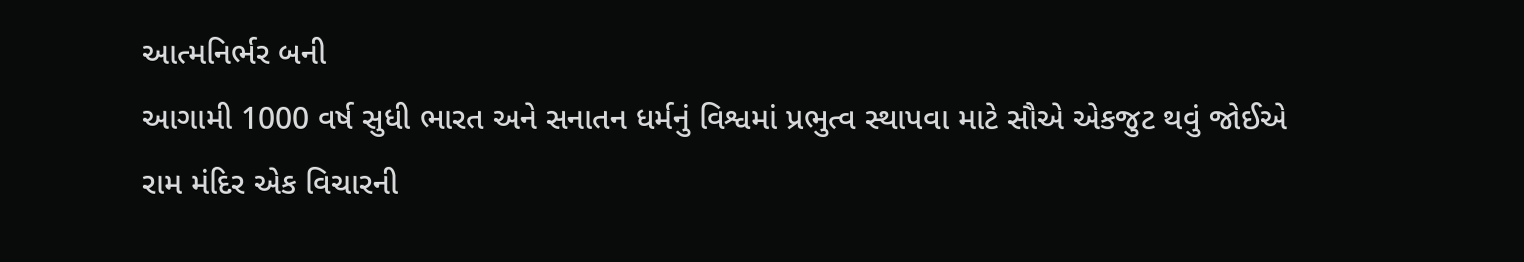આત્મનિર્ભર બની
આગામી 1000 વર્ષ સુધી ભારત અને સનાતન ધર્મનું વિશ્વમાં પ્રભુત્વ સ્થાપવા માટે સૌએ એકજુટ થવું જોઈએ
રામ મંદિર એક વિચારની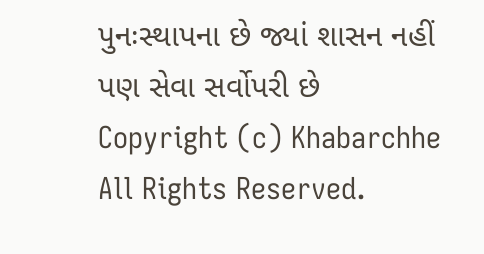પુનઃસ્થાપના છે જ્યાં શાસન નહીં પણ સેવા સર્વોપરી છે
Copyright (c) Khabarchhe All Rights Reserved.